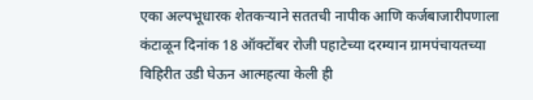एका अल्पभूधारक शेतकऱ्याने सततची नापीक आणि कर्जबाजारीपणाला कंटाळून दिनांक 18 ऑक्टोंबर रोजी पहाटेच्या दरम्यान ग्रामपंचायतच्या विहिरीत उडी घेऊन आत्महत्या केली ही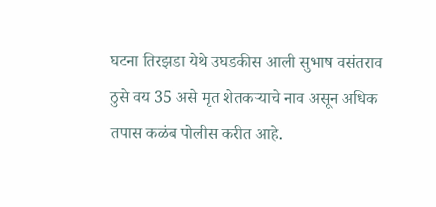घटना तिरझडा येथे उघडकीस आली सुभाष वसंतराव ठुसे वय 35 असे मृत शेतकऱ्याचे नाव असून अधिक तपास कळंब पोलीस करीत आहे.